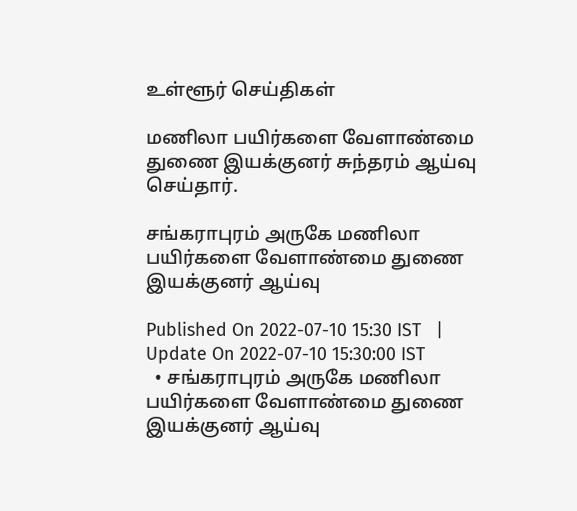உள்ளூர் செய்திகள்

மணிலா பயிர்களை வேளாண்மை துணை இயக்குனர் சுந்தரம் ஆய்வு செய்தார்.

சங்கராபுரம் அருகே மணிலா பயிர்களை வேளாண்மை துணை இயக்குனர் ஆய்வு

Published On 2022-07-10 15:30 IST   |   Update On 2022-07-10 15:30:00 IST
  • சங்கராபுரம் அருகே மணிலா பயிர்களை வேளாண்மை துணை இயக்குனர் ஆய்வு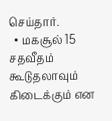செய்தார்.
  • மகசூல் 15 சதவீதம் கூடுதலாவும் கிடைக்கும் என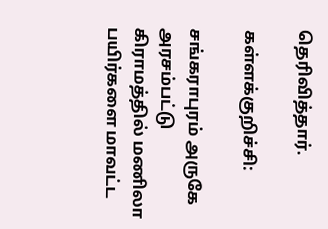தெரிவித்தார்.

கள்ளக்குறிச்சி:

சங்கராபுரம் அருகே அரசம்பட்டு கிராமத்தில் மணிலா பயிர்களை மாவட்ட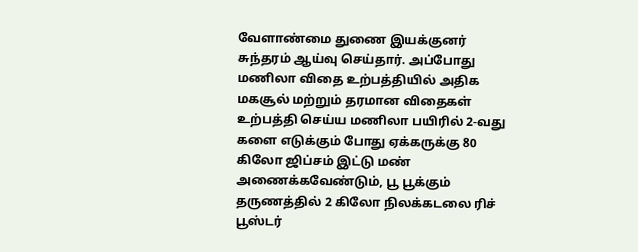வேளாண்மை துணை இயக்குனர் சுந்தரம் ஆய்வு செய்தார். அப்போது மணிலா விதை உற்பத்தியில் அதிக மகசூல் மற்றும் தரமான விதைகள் உற்பத்தி செய்ய மணிலா பயிரில் 2-வது களை எடுக்கும் போது ஏக்கருக்கு 80 கிலோ ஜிப்சம் இட்டு மண் அணைக்கவேண்டும், பூ பூக்கும் தருணத்தில் 2 கிலோ நிலக்கடலை ரிச் பூஸ்டர்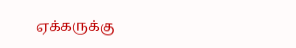ஏக்கருக்கு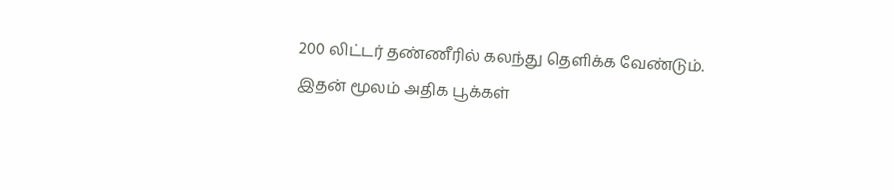200 லிட்டர் தண்ணீரில் கலந்து தெளிக்க வேண்டும். இதன் மூலம் அதிக பூக்கள்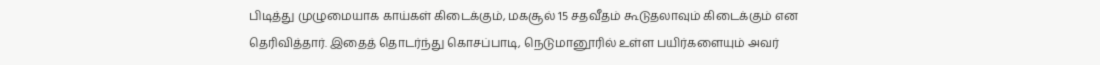பிடித்து முழுமையாக காய்கள் கிடைக்கும், மகசூல் 15 சதவீதம் கூடுதலாவும் கிடைக்கும் என தெரிவித்தார். இதைத் தொடர்ந்து கொசப்பாடி, நெடுமானூரில் உள்ள பயிர்களையும் அவர்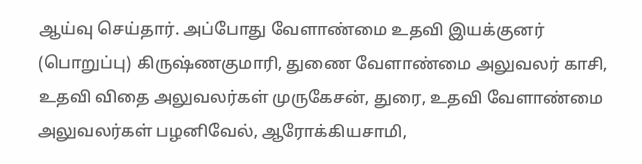ஆய்வு செய்தார். அப்போது வேளாண்மை உதவி இயக்குனர் (பொறுப்பு) கிருஷ்ணகுமாரி, துணை வேளாண்மை அலுவலர் காசி, உதவி விதை அலுவலர்கள் முருகேசன், துரை, உதவி வேளாண்மை அலுவலர்கள் பழனிவேல், ஆரோக்கியசாமி,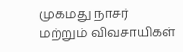முகமது நாசர் மற்றும் விவசாயிகள்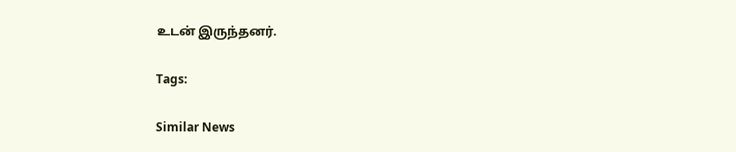உடன் இருந்தனர்.

Tags:

Similar News